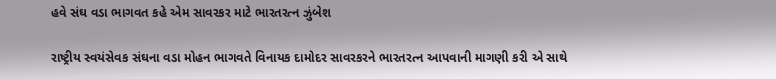હવે સંઘ વડા ભાગવત કહે એમ સાવરકર માટે ભારતરત્ન ઝુંબેશ

રાષ્ટ્રીય સ્વયંસેવક સંઘના વડા મોહન ભાગવતે વિનાયક દામોદર સાવરકરને ભારતરત્ન આપવાની માગણી કરી એ સાથે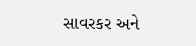સાવરકર અને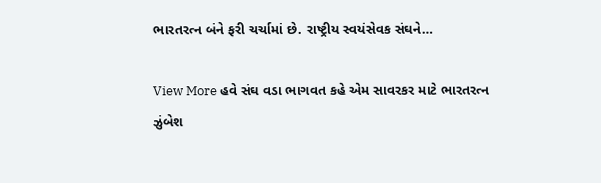ભારતરત્ન બંને ફરી ચર્ચામાં છે. રાષ્ટ્રીય સ્વયંસેવક સંઘને…

View More હવે સંઘ વડા ભાગવત કહે એમ સાવરકર માટે ભારતરત્ન ઝુંબેશ